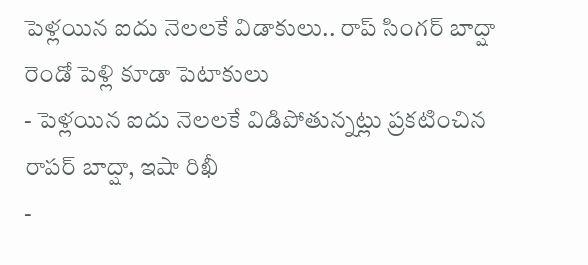పెళ్లయిన ఐదు నెలలకే విడాకులు.. రాప్ సింగర్ బాద్షా రెండో పెళ్లి కూడా పెటాకులు
- పెళ్లయిన ఐదు నెలలకే విడిపోతున్నట్లు ప్రకటించిన రాపర్ బాద్షా, ఇషా రిఖీ
-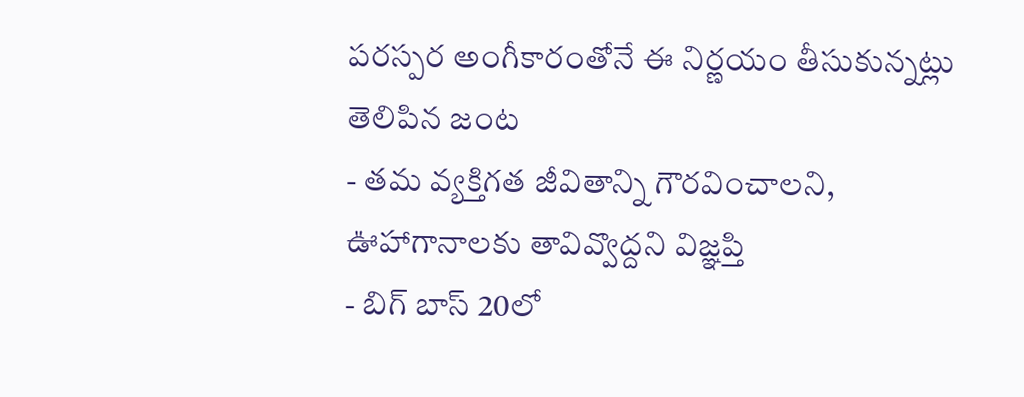పరస్పర అంగీకారంతోనే ఈ నిర్ణయం తీసుకున్నట్లు తెలిపిన జంట
- తమ వ్యక్తిగత జీవితాన్ని గౌరవించాలని, ఊహాగానాలకు తావివ్వొద్దని విజ్ఞప్తి
- బిగ్ బాస్ 20లో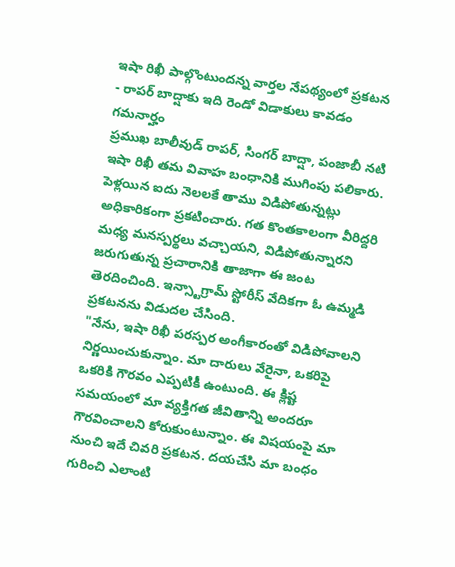ఇషా రిఖీ పాల్గొంటుందన్న వార్తల నేపథ్యంలో ప్రకటన
- రాపర్ బాద్షాకు ఇది రెండో విడాకులు కావడం గమనార్హం
ప్రముఖ బాలీవుడ్ రాపర్, సింగర్ బాద్షా, పంజాబీ నటి ఇషా రిఖీ తమ వివాహ బంధానికి ముగింపు పలికారు. పెళ్లయిన ఐదు నెలలకే తాము విడిపోతున్నట్లు అధికారికంగా ప్రకటించారు. గత కొంతకాలంగా వీరిద్దరి మధ్య మనస్పర్థలు వచ్చాయని, విడిపోతున్నారని జరుగుతున్న ప్రచారానికి తాజాగా ఈ జంట తెరదించింది. ఇన్స్టాగ్రామ్ స్టోరీస్ వేదికగా ఓ ఉమ్మడి ప్రకటనను విడుదల చేసింది.
"నేను, ఇషా రిఖీ పరస్పర అంగీకారంతో విడిపోవాలని నిర్ణయించుకున్నాం. మా దారులు వేరైనా, ఒకరిపై ఒకరికి గౌరవం ఎప్పటికీ ఉంటుంది. ఈ క్లిష్ట సమయంలో మా వ్యక్తిగత జీవితాన్ని అందరూ గౌరవించాలని కోరుకుంటున్నాం. ఈ విషయంపై మా నుంచి ఇదే చివరి ప్రకటన. దయచేసి మా బంధం గురించి ఎలాంటి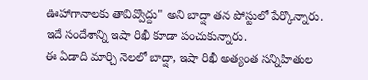ఊహాగానాలకు తావివ్వొద్దు" అని బాద్షా తన పోస్టులో పేర్కొన్నారు. ఇదే సందేశాన్ని ఇషా రిఖీ కూడా పంచుకున్నారు.
ఈ ఏడాది మార్చి నెలలో బాద్షా, ఇషా రిఖీ అత్యంత సన్నిహితుల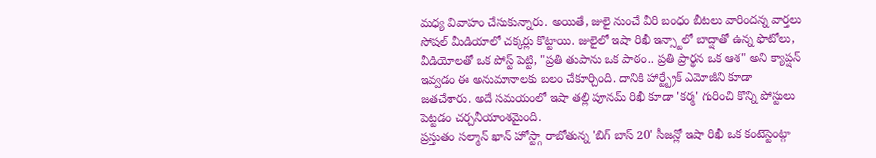మధ్య వివాహం చేసుకున్నారు. అయితే, జులై నుంచే వీరి బంధం బీటలు వారిందన్న వార్తలు సోషల్ మీడియాలో చక్కర్లు కొట్టాయి. జులైలో ఇషా రిఖీ ఇన్స్టాలో బాద్షాతో ఉన్న ఫొటోలు, వీడియోలతో ఒక పోస్ట్ పెట్టి, "ప్రతి తుపాను ఒక పాఠం.. ప్రతి ప్రార్థన ఒక ఆశ" అని క్యాప్షన్ ఇవ్వడం ఈ అనుమానాలకు బలం చేకూర్చింది. దానికి హార్ట్బ్రేక్ ఎమోజీని కూడా జతచేశారు. అదే సమయంలో ఇషా తల్లి పూనమ్ రిఖీ కూడా 'కర్మ' గురించి కొన్ని పోస్టులు పెట్టడం చర్చనీయాంశమైంది.
ప్రస్తుతం సల్మాన్ ఖాన్ హోస్ట్గా రాబోతున్న 'బిగ్ బాస్ 20' సీజన్లో ఇషా రిఖీ ఒక కంటెస్టెంట్గా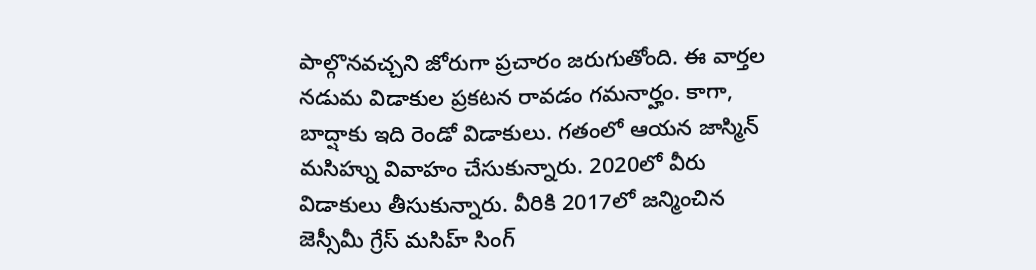పాల్గొనవచ్చని జోరుగా ప్రచారం జరుగుతోంది. ఈ వార్తల నడుమ విడాకుల ప్రకటన రావడం గమనార్హం. కాగా, బాద్షాకు ఇది రెండో విడాకులు. గతంలో ఆయన జాస్మిన్ మసిహ్ను వివాహం చేసుకున్నారు. 2020లో వీరు విడాకులు తీసుకున్నారు. వీరికి 2017లో జన్మించిన జెస్సీమీ గ్రేస్ మసిహ్ సింగ్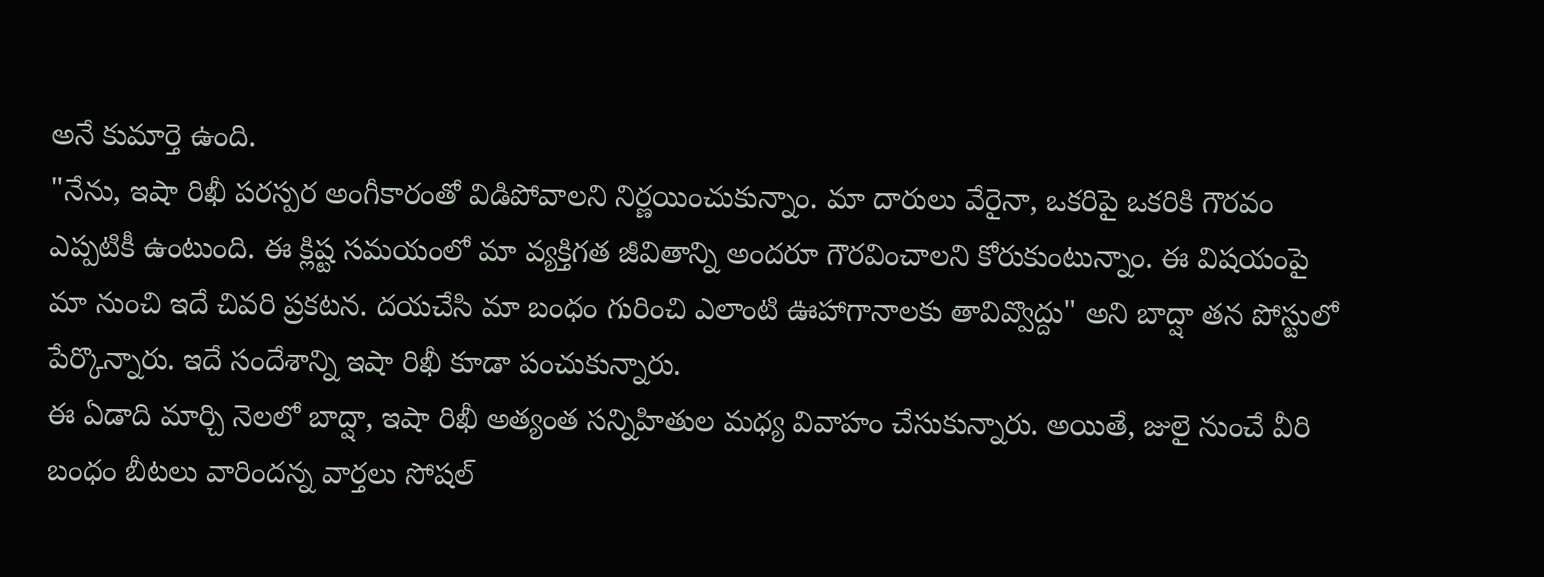అనే కుమార్తె ఉంది.
"నేను, ఇషా రిఖీ పరస్పర అంగీకారంతో విడిపోవాలని నిర్ణయించుకున్నాం. మా దారులు వేరైనా, ఒకరిపై ఒకరికి గౌరవం ఎప్పటికీ ఉంటుంది. ఈ క్లిష్ట సమయంలో మా వ్యక్తిగత జీవితాన్ని అందరూ గౌరవించాలని కోరుకుంటున్నాం. ఈ విషయంపై మా నుంచి ఇదే చివరి ప్రకటన. దయచేసి మా బంధం గురించి ఎలాంటి ఊహాగానాలకు తావివ్వొద్దు" అని బాద్షా తన పోస్టులో పేర్కొన్నారు. ఇదే సందేశాన్ని ఇషా రిఖీ కూడా పంచుకున్నారు.
ఈ ఏడాది మార్చి నెలలో బాద్షా, ఇషా రిఖీ అత్యంత సన్నిహితుల మధ్య వివాహం చేసుకున్నారు. అయితే, జులై నుంచే వీరి బంధం బీటలు వారిందన్న వార్తలు సోషల్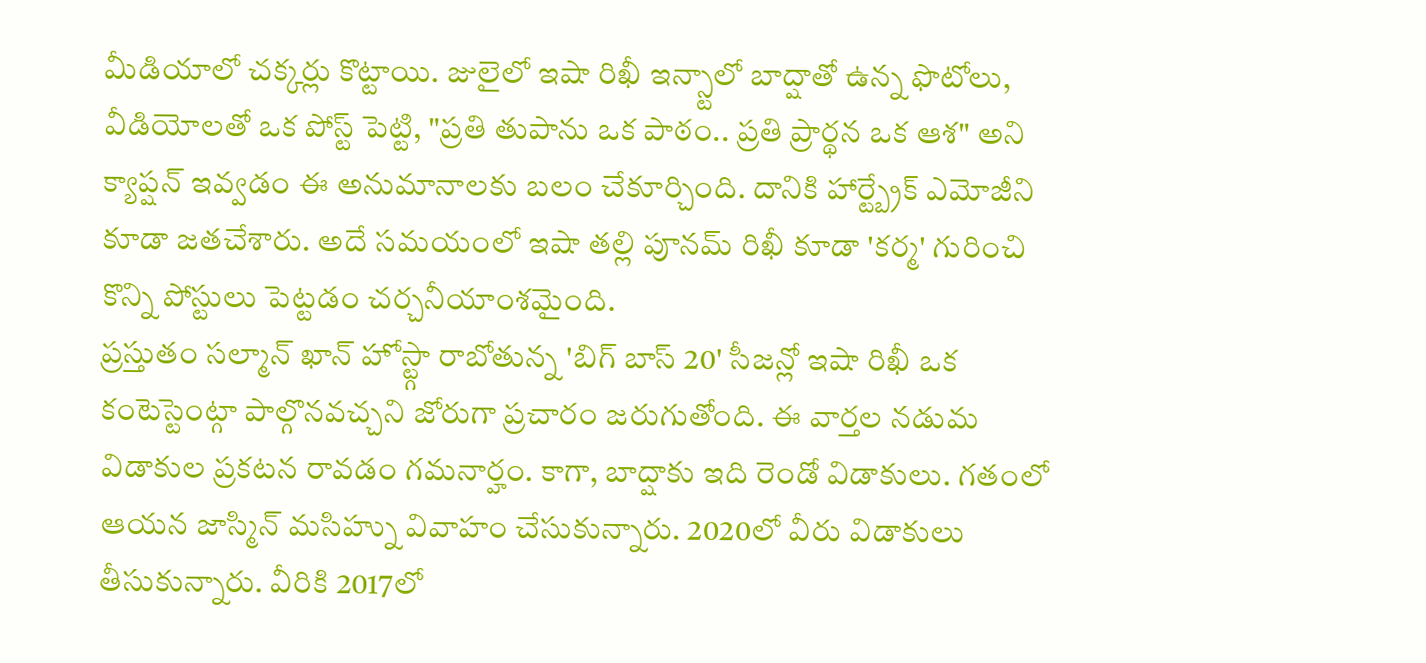మీడియాలో చక్కర్లు కొట్టాయి. జులైలో ఇషా రిఖీ ఇన్స్టాలో బాద్షాతో ఉన్న ఫొటోలు, వీడియోలతో ఒక పోస్ట్ పెట్టి, "ప్రతి తుపాను ఒక పాఠం.. ప్రతి ప్రార్థన ఒక ఆశ" అని క్యాప్షన్ ఇవ్వడం ఈ అనుమానాలకు బలం చేకూర్చింది. దానికి హార్ట్బ్రేక్ ఎమోజీని కూడా జతచేశారు. అదే సమయంలో ఇషా తల్లి పూనమ్ రిఖీ కూడా 'కర్మ' గురించి కొన్ని పోస్టులు పెట్టడం చర్చనీయాంశమైంది.
ప్రస్తుతం సల్మాన్ ఖాన్ హోస్ట్గా రాబోతున్న 'బిగ్ బాస్ 20' సీజన్లో ఇషా రిఖీ ఒక కంటెస్టెంట్గా పాల్గొనవచ్చని జోరుగా ప్రచారం జరుగుతోంది. ఈ వార్తల నడుమ విడాకుల ప్రకటన రావడం గమనార్హం. కాగా, బాద్షాకు ఇది రెండో విడాకులు. గతంలో ఆయన జాస్మిన్ మసిహ్ను వివాహం చేసుకున్నారు. 2020లో వీరు విడాకులు తీసుకున్నారు. వీరికి 2017లో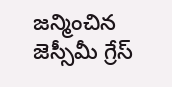జన్మించిన జెస్సీమీ గ్రేస్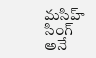మసిహ్ సింగ్ అనే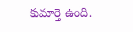కుమార్తె ఉంది.